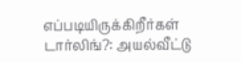எப்படியிருக்கிறீர்கள் டார்லிங்?: அயல்வீட்டு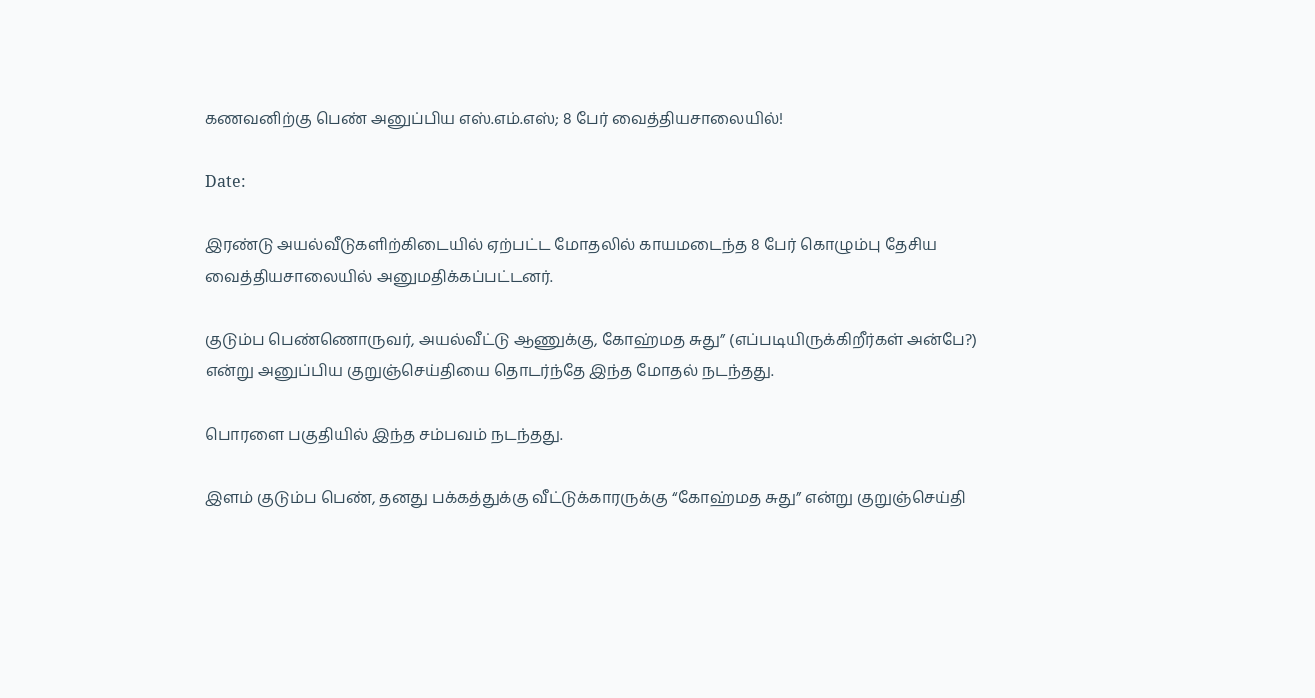கணவனிற்கு பெண் அனுப்பிய எஸ்.எம்.எஸ்; 8 பேர் வைத்தியசாலையில்!

Date:

இரண்டு அயல்வீடுகளிற்கிடையில் ஏற்பட்ட மோதலில் காயமடைந்த 8 பேர் கொழும்பு தேசிய வைத்தியசாலையில் அனுமதிக்கப்பட்டனர்.

குடும்ப பெண்ணொருவர், அயல்வீட்டு ஆணுக்கு, கோஹ்மத சுது” (எப்படியிருக்கிறீர்கள் அன்பே?) என்று அனுப்பிய குறுஞ்செய்தியை தொடர்ந்தே இந்த மோதல் நடந்தது.

பொரளை பகுதியில் இந்த சம்பவம் நடந்தது.

இளம் குடும்ப பெண், தனது பக்கத்துக்கு வீட்டுக்காரருக்கு “கோஹ்மத சுது” என்று குறுஞ்செய்தி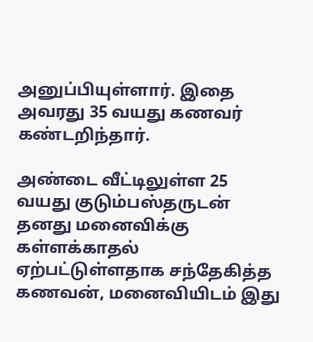அனுப்பியுள்ளார். இதை அவரது 35 வயது கணவர் கண்டறிந்தார்.

அண்டை வீட்டிலுள்ள 25 வயது குடும்பஸ்தருடன் தனது மனைவிக்கு கள்ளக்காதல் ஏற்பட்டுள்ளதாக சந்தேகித்த கணவன், மனைவியிடம் இது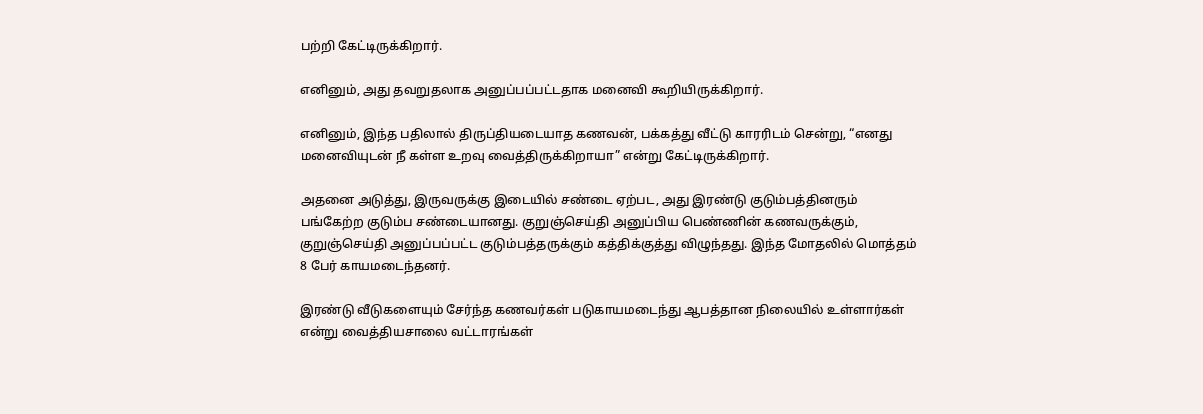பற்றி கேட்டிருக்கிறார்.

எனினும், அது தவறுதலாக அனுப்பப்பட்டதாக மனைவி கூறியிருக்கிறார்.

எனினும், இந்த பதிலால் திருப்தியடையாத கணவன், பக்கத்து வீட்டு காரரிடம் சென்று, “எனது மனைவியுடன் நீ கள்ள உறவு வைத்திருக்கிறாயா” என்று கேட்டிருக்கிறார்.

அதனை அடுத்து, இருவருக்கு இடையில் சண்டை ஏற்பட, அது இரண்டு குடும்பத்தினரும் பங்கேற்ற குடும்ப சண்டையானது. குறுஞ்செய்தி அனுப்பிய பெண்ணின் கணவருக்கும், குறுஞ்செய்தி அனுப்பப்பட்ட குடும்பத்தருக்கும் கத்திக்குத்து விழுந்தது. இந்த மோதலில் மொத்தம் 8 பேர் காயமடைந்தனர்.

இரண்டு வீடுகளையும் சேர்ந்த கணவர்கள் படுகாயமடைந்து ஆபத்தான நிலையில் உள்ளார்கள் என்று வைத்தியசாலை வட்டாரங்கள்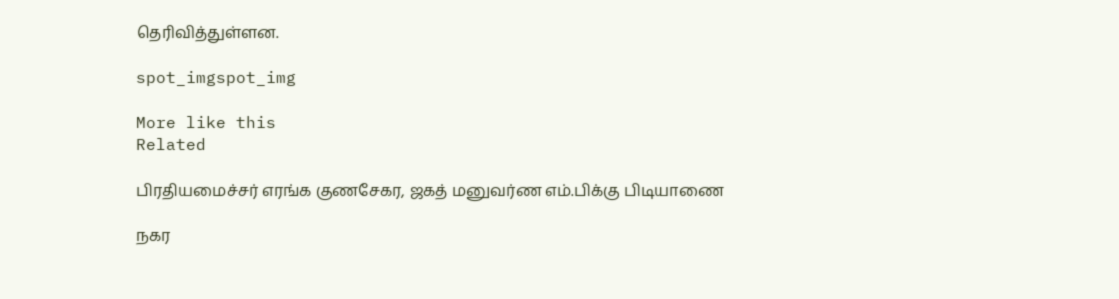தெரிவித்துள்ளன.

spot_imgspot_img

More like this
Related

பிரதியமைச்சர் எரங்க குணசேகர, ஜகத் மனுவர்ண எம்.பிக்கு பிடியாணை

நகர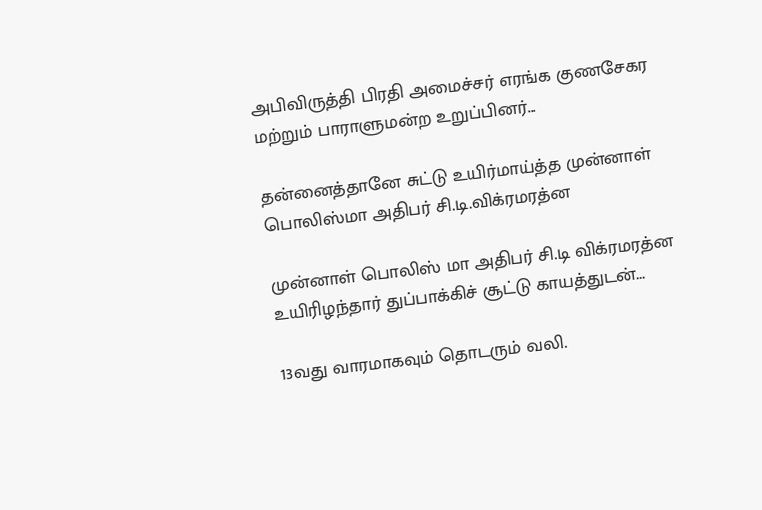அபிவிருத்தி பிரதி அமைச்சர் எரங்க குணசேகர மற்றும் பாராளுமன்ற உறுப்பினர்...

தன்னைத்தானே சுட்டு உயிர்மாய்த்த முன்னாள் பொலிஸ்மா அதிபர் சி.டி.விக்ரமரத்ன

முன்னாள் பொலிஸ் மா அதிபர் சி.டி விக்ரமரத்ன உயிரிழந்தார் துப்பாக்கிச் சூட்டு காயத்துடன்...

13வது வாரமாகவும் தொடரும் வலி.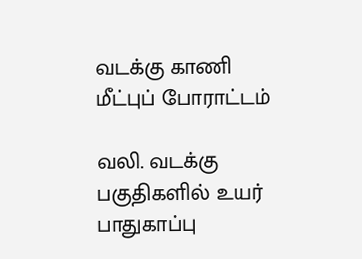வடக்கு காணி மீட்புப் போராட்டம்

வலி. வடக்கு பகுதிகளில் உயர் பாதுகாப்பு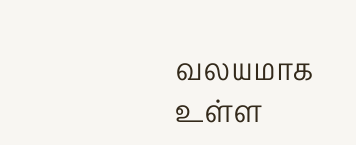வலயமாக உள்ள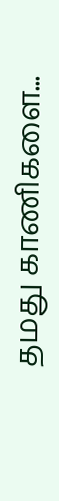தமது காணிகளை...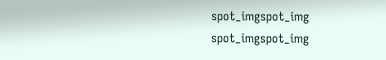spot_imgspot_img
spot_imgspot_img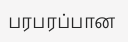பரபரப்பான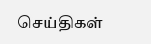செய்திகள்